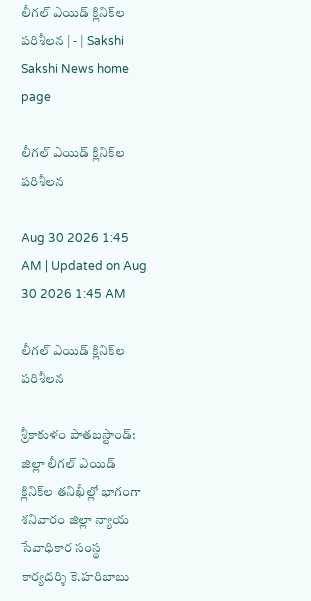లీగల్‌ ఎయిడ్‌ క్లినిక్‌ల పరిశీలన | - | Sakshi
Sakshi News home page

లీగల్‌ ఎయిడ్‌ క్లినిక్‌ల పరిశీలన

Aug 30 2026 1:45 AM | Updated on Aug 30 2026 1:45 AM

లీగల్‌ ఎయిడ్‌ క్లినిక్‌ల పరిశీలన

శ్రీకాకుళం పాతబస్టాండ్‌: జిల్లా లీగల్‌ ఎయిడ్‌ క్లినిక్‌ల తనిఖీల్లో భాగంగా శనివారం జిల్లా న్యాయ సేవాధికార సంస్థ కార్యదర్శి కె.హరిబాబు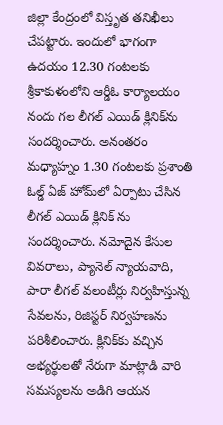జిల్లా కేంద్రంలో విస్తృత తనిఖీలు చేపట్టారు. ఇందులో భాగంగా ఉదయం 12.30 గంటలకు శ్రీకాకుళంలోని ఆర్డీఓ కార్యాలయం నందు గల లీగల్‌ ఎయిడ్‌ క్లినిక్‌ను సందర్శించారు. అనంతరం మధ్యాహ్నం 1.30 గంటలకు ప్రశాంతి ఓల్డ్‌ ఏజ్‌ హోమ్‌లో ఏర్పాటు చేసిన లీగల్‌ ఎయిడ్‌ క్లినిక్‌ ను సందర్శించారు. నమోదైన కేసుల వివరాలు, ప్యానెల్‌ న్యాయవాది, పారా లీగల్‌ వలంటీర్లు నిర్వహిస్తున్న సేవలను, రిజిస్టర్‌ నిర్వహణను పరిశీలించారు. క్లినిక్‌కు వచ్చిన అభ్యర్థులతో నేరుగా మాట్లాడి వారి సమస్యలను అడిగి ఆయన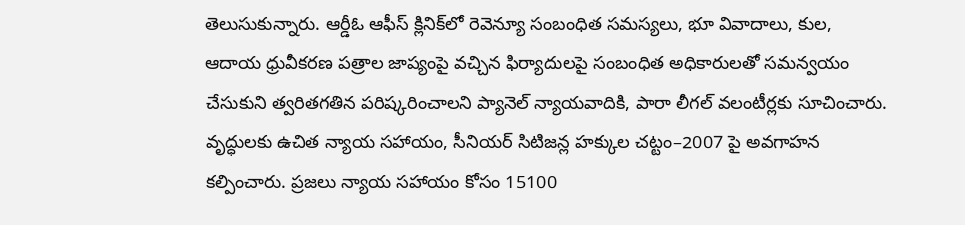తెలుసుకున్నారు. ఆర్డీఓ ఆఫీస్‌ క్లినిక్‌లో రెవెన్యూ సంబంధిత సమస్యలు, భూ వివాదాలు, కుల, ఆదాయ ధ్రువీకరణ పత్రాల జాప్యంపై వచ్చిన ఫిర్యాదులపై సంబంధిత అధికారులతో సమన్వయం చేసుకుని త్వరితగతిన పరిష్కరించాలని ప్యానెల్‌ న్యాయవాదికి, పారా లీగల్‌ వలంటీర్లకు సూచించారు. వృద్ధులకు ఉచిత న్యాయ సహాయం, సీనియర్‌ సిటిజన్ల హక్కుల చట్టం–2007 పై అవగాహన కల్పించారు. ప్రజలు న్యాయ సహాయం కోసం 15100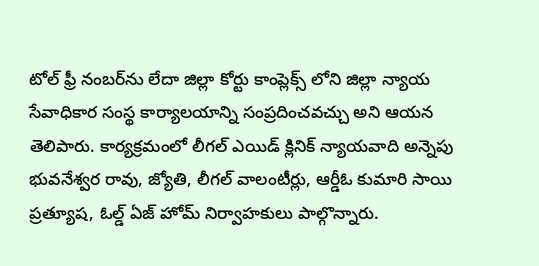టోల్‌ ఫ్రీ నంబర్‌ను లేదా జిల్లా కోర్టు కాంప్లెక్స్‌ లోని జిల్లా న్యాయ సేవాధికార సంస్థ కార్యాలయాన్ని సంప్రదించవచ్చు అని ఆయన తెలిపారు. కార్యక్రమంలో లీగల్‌ ఎయిడ్‌ క్లినిక్‌ న్యాయవాది అన్నెపు భువనేశ్వర రావు, జ్యోతి, లీగల్‌ వాలంటీర్లు, ఆర్డీఓ కుమారి సాయి ప్రత్యూష, ఓల్డ్‌ ఏజ్‌ హోమ్‌ నిర్వాహకులు పాల్గొన్నారు.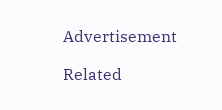Advertisement

Related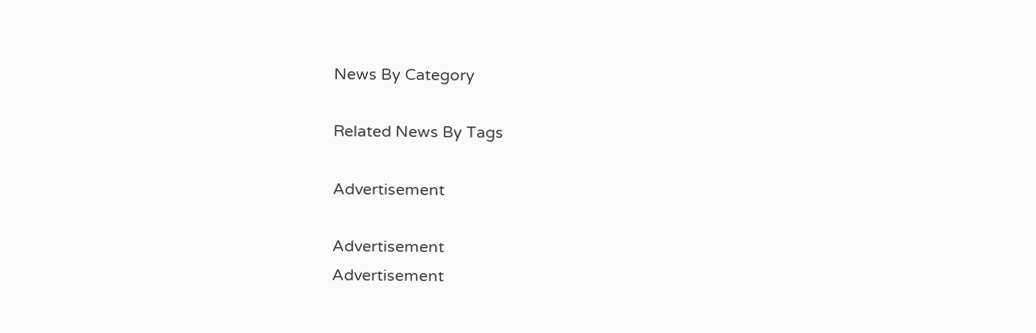News By Category

Related News By Tags

Advertisement

Advertisement
Advertisement